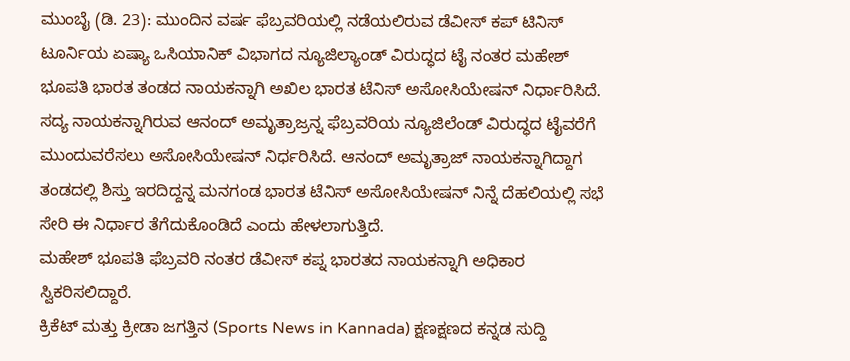ಮುಂಬೈ (ಡಿ. 23): ಮುಂದಿನ ವರ್ಷ ಫೆಬ್ರವರಿಯಲ್ಲಿ ನಡೆಯಲಿರುವ ಡೆವೀಸ್ ಕಪ್ ಟಿನಿಸ್ ಟೂರ್ನಿಯ ಏಷ್ಯಾ ಒಸಿಯಾನಿಕ್ ವಿಭಾಗದ ನ್ಯೂಜಿಲ್ಯಾಂಡ್ ವಿರುದ್ಧದ ಟೈ ನಂತರ ಮಹೇಶ್ ಭೂಪತಿ ಭಾರತ ತಂಡದ ನಾಯಕನ್ನಾಗಿ ಅಖಿಲ ಭಾರತ ಟೆನಿಸ್ ಅಸೋಸಿಯೇಷನ್ ನಿರ್ಧಾರಿಸಿದೆ.
ಸದ್ಯ ನಾಯಕನ್ನಾಗಿರುವ ಆನಂದ್ ಅಮೃತ್ರಾಜ್ರನ್ನ ಫೆಬ್ರವರಿಯ ನ್ಯೂಜಿಲೆಂಡ್ ವಿರುದ್ಧದ ಟೈವರೆಗೆ ಮುಂದುವರೆಸಲು ಅಸೋಸಿಯೇಷನ್ ನಿರ್ಧರಿಸಿದೆ. ಆನಂದ್ ಅಮೃತ್ರಾಜ್ ನಾಯಕನ್ನಾಗಿದ್ದಾಗ ತಂಡದಲ್ಲಿ ಶಿಸ್ತು ಇರದಿದ್ದನ್ನ ಮನಗಂಡ ಭಾರತ ಟೆನಿಸ್ ಅಸೋಸಿಯೇಷನ್ ನಿನ್ನೆ ದೆಹಲಿಯಲ್ಲಿ ಸಭೆ ಸೇರಿ ಈ ನಿರ್ಧಾರ ತೆಗೆದುಕೊಂಡಿದೆ ಎಂದು ಹೇಳಲಾಗುತ್ತಿದೆ.
ಮಹೇಶ್ ಭೂಪತಿ ಫೆಬ್ರವರಿ ನಂತರ ಡೆವೀಸ್ ಕಪ್ನ ಭಾರತದ ನಾಯಕನ್ನಾಗಿ ಅಧಿಕಾರ ಸ್ವಿಕರಿಸಲಿದ್ದಾರೆ.
ಕ್ರಿಕೆಟ್ ಮತ್ತು ಕ್ರೀಡಾ ಜಗತ್ತಿನ (Sports News in Kannada) ಕ್ಷಣಕ್ಷಣದ ಕನ್ನಡ ಸುದ್ದಿ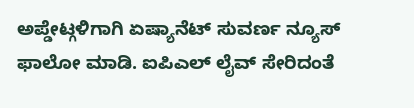ಅಪ್ಡೇಟ್ಗಳಿಗಾಗಿ ಏಷ್ಯಾನೆಟ್ ಸುವರ್ಣ ನ್ಯೂಸ್ ಫಾಲೋ ಮಾಡಿ. ಐಪಿಎಲ್ ಲೈವ್ ಸೇರಿದಂತೆ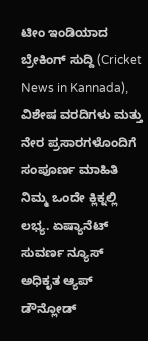ಟೀಂ ಇಂಡಿಯಾದ ಬ್ರೇಕಿಂಗ್ ಸುದ್ದಿ (Cricket News in Kannada), ವಿಶೇಷ ವರದಿಗಳು ಮತ್ತು ನೇರ ಪ್ರಸಾರಗಳೊಂದಿಗೆ ಸಂಪೂರ್ಣ ಮಾಹಿತಿ ನಿಮ್ಮ ಒಂದೇ ಕ್ಲಿಕ್ನಲ್ಲಿ ಲಭ್ಯ. ಏಷ್ಯಾನೆಟ್ ಸುವರ್ಣ ನ್ಯೂಸ್ ಅಧಿಕೃತ ಆ್ಯಪ್ ಡೌನ್ಲೋಡ್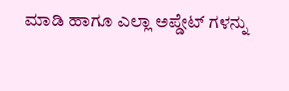ಮಾಡಿ ಹಾಗೂ ಎಲ್ಲಾ ಅಪ್ಡೇಟ್ ಗಳನ್ನು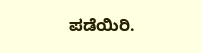ಪಡೆಯಿರಿ.